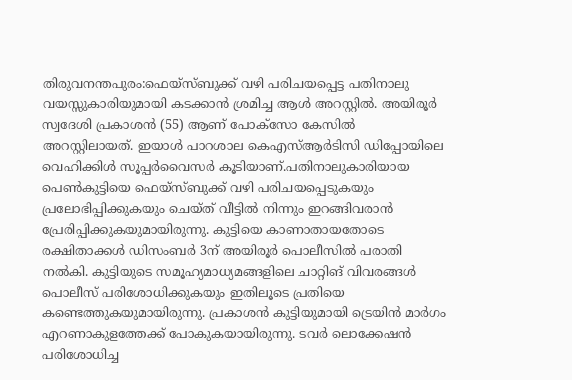തിരുവനന്തപുരം:ഫെയ്സ്ബുക്ക് വഴി പരിചയപ്പെട്ട പതിനാലു വയസ്സുകാരിയുമായി കടക്കാൻ ശ്രമിച്ച ആൾ അറസ്റ്റിൽ. അയിരൂർ സ്വദേശി പ്രകാശൻ (55) ആണ് പോക്സോ കേസിൽ അറസ്റ്റിലായത്. ഇയാൾ പാറശാല കെഎസ്ആർടിസി ഡിപ്പോയിലെ വെഹിക്കിൾ സൂപ്പർവൈസർ കൂടിയാണ്.പതിനാലുകാരിയായ പെൺകുട്ടിയെ ഫെയ്സ്ബുക്ക് വഴി പരിചയപ്പെടുകയും പ്രലോഭിപ്പിക്കുകയും ചെയ്ത് വീട്ടിൽ നിന്നും ഇറങ്ങിവരാൻ പ്രേരിപ്പിക്കുകയുമായിരുന്നു. കുട്ടിയെ കാണാതായതോടെ രക്ഷിതാക്കൾ ഡിസംബർ 3ന് അയിരൂർ പൊലീസിൽ പരാതി നൽകി. കുട്ടിയുടെ സമൂഹ്യമാധ്യമങ്ങളിലെ ചാറ്റിങ് വിവരങ്ങൾ പൊലീസ് പരിശോധിക്കുകയും ഇതിലൂടെ പ്രതിയെ കണ്ടെത്തുകയുമായിരുന്നു. പ്രകാശൻ കുട്ടിയുമായി ട്രെയിൻ മാർഗം എറണാകുളത്തേക്ക് പോകുകയായിരുന്നു. ടവർ ലൊക്കേഷൻ പരിശോധിച്ച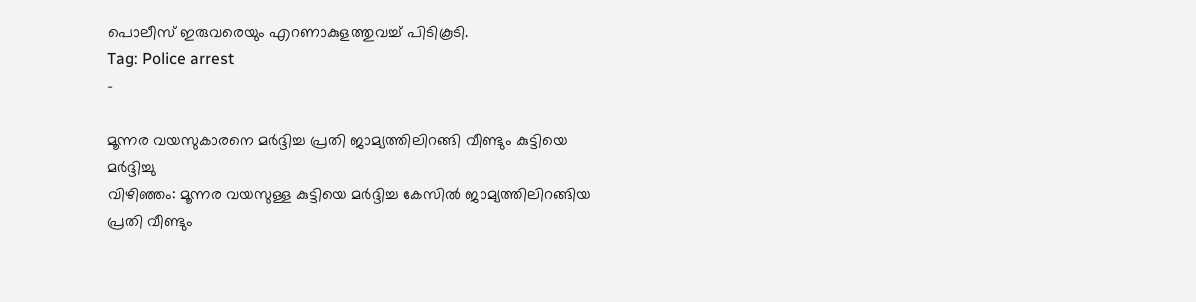പൊലീസ് ഇരുവരെയും എറണാകുളത്തുവച്ച് പിടികൂടി.
Tag: Police arrest
-

മൂന്നര വയസുകാരനെ മർദ്ദിച്ച പ്രതി ജാമ്യത്തിലിറങ്ങി വീണ്ടും കുട്ടിയെ മർദ്ദിച്ചു
വിഴിഞ്ഞം: മൂന്നര വയസുള്ള കുട്ടിയെ മർദ്ദിച്ച കേസിൽ ജാമ്യത്തിലിറങ്ങിയ പ്രതി വീണ്ടും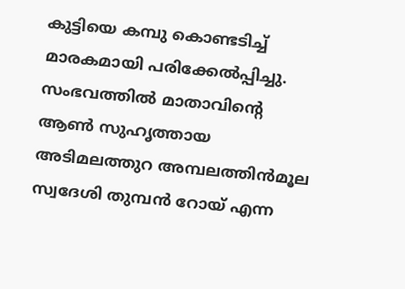കുട്ടിയെ കമ്പു കൊണ്ടടിച്ച് മാരകമായി പരിക്കേൽപ്പിച്ചു. സംഭവത്തിൽ മാതാവിന്റെ ആൺ സുഹൃത്തായ അടിമലത്തുറ അമ്പലത്തിൻമൂല സ്വദേശി തുമ്പൻ റോയ് എന്ന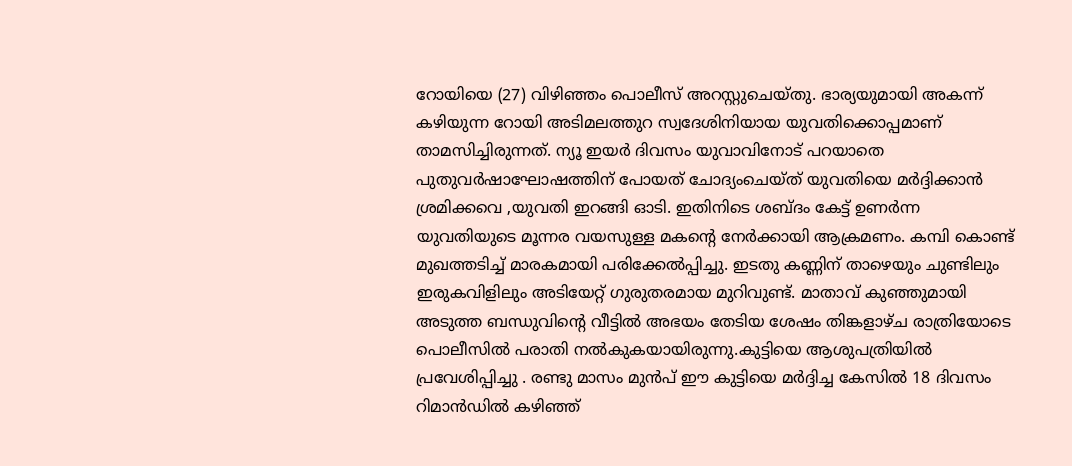റോയിയെ (27) വിഴിഞ്ഞം പൊലീസ് അറസ്റ്റുചെയ്തു. ഭാര്യയുമായി അകന്ന് കഴിയുന്ന റോയി അടിമലത്തുറ സ്വദേശിനിയായ യുവതിക്കൊപ്പമാണ് താമസിച്ചിരുന്നത്. ന്യൂ ഇയർ ദിവസം യുവാവിനോട് പറയാതെ പുതുവർഷാഘോഷത്തിന് പോയത് ചോദ്യംചെയ്ത് യുവതിയെ മർദ്ദിക്കാൻ ശ്രമിക്കവെ ,യുവതി ഇറങ്ങി ഓടി. ഇതിനിടെ ശബ്ദം കേട്ട് ഉണർന്ന യുവതിയുടെ മൂന്നര വയസുള്ള മകന്റെ നേർക്കായി ആക്രമണം. കമ്പി കൊണ്ട് മുഖത്തടിച്ച് മാരകമായി പരിക്കേൽപ്പിച്ചു. ഇടതു കണ്ണിന് താഴെയും ചുണ്ടിലും ഇരുകവിളിലും അടിയേറ്റ് ഗുരുതരമായ മുറിവുണ്ട്. മാതാവ് കുഞ്ഞുമായി അടുത്ത ബന്ധുവിന്റെ വീട്ടിൽ അഭയം തേടിയ ശേഷം തിങ്കളാഴ്ച രാത്രിയോടെ പൊലീസിൽ പരാതി നൽകുകയായിരുന്നു.കുട്ടിയെ ആശുപത്രിയിൽ പ്രവേശിപ്പിച്ചു . രണ്ടു മാസം മുൻപ് ഈ കുട്ടിയെ മർദ്ദിച്ച കേസിൽ 18 ദിവസം റിമാൻഡിൽ കഴിഞ്ഞ്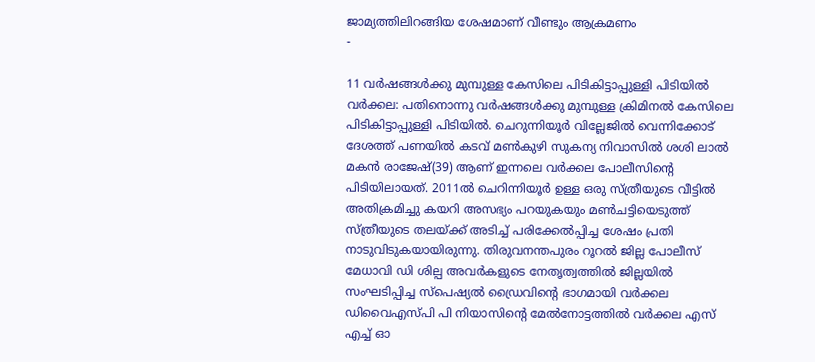ജാമ്യത്തിലിറങ്ങിയ ശേഷമാണ് വീണ്ടും ആക്രമണം
-

11 വർഷങ്ങൾക്കു മുമ്പുള്ള കേസിലെ പിടികിട്ടാപ്പുള്ളി പിടിയിൽ
വർക്കല: പതിനൊന്നു വർഷങ്ങൾക്കു മുമ്പുള്ള ക്രിമിനൽ കേസിലെ പിടികിട്ടാപ്പുള്ളി പിടിയിൽ. ചെറുന്നിയൂർ വില്ലേജിൽ വെന്നിക്കോട് ദേശത്ത് പണയിൽ കടവ് മൺകുഴി സുകന്യ നിവാസിൽ ശശി ലാൽ മകൻ രാജേഷ്(39) ആണ് ഇന്നലെ വർക്കല പോലീസിന്റെ പിടിയിലായത്. 2011ൽ ചെറിന്നിയൂർ ഉള്ള ഒരു സ്ത്രീയുടെ വീട്ടിൽ അതിക്രമിച്ചു കയറി അസഭ്യം പറയുകയും മൺചട്ടിയെടുത്ത് സ്ത്രീയുടെ തലയ്ക്ക് അടിച്ച് പരിക്കേൽപ്പിച്ച ശേഷം പ്രതി നാടുവിടുകയായിരുന്നു. തിരുവനന്തപുരം റൂറൽ ജില്ല പോലീസ് മേധാവി ഡി ശില്പ അവർകളുടെ നേതൃത്വത്തിൽ ജില്ലയിൽ സംഘടിപ്പിച്ച സ്പെഷ്യൽ ഡ്രൈവിന്റെ ഭാഗമായി വർക്കല ഡിവൈഎസ്പി പി നിയാസിന്റെ മേൽനോട്ടത്തിൽ വർക്കല എസ് എച്ച് ഓ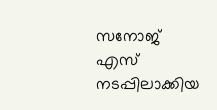സനോജ് എസ് നടപ്പിലാക്കിയ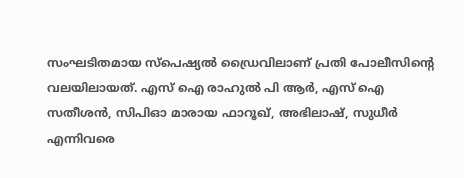സംഘടിതമായ സ്പെഷ്യൽ ഡ്രൈവിലാണ് പ്രതി പോലീസിന്റെ വലയിലായത്. എസ് ഐ രാഹുൽ പി ആർ, എസ് ഐ സതീശൻ, സിപിഓ മാരായ ഫാറൂഖ്, അഭിലാഷ്, സുധീർ എന്നിവരെ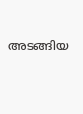അടങ്ങിയ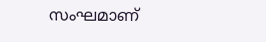സംഘമാണ്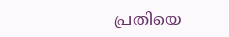പ്രതിയെ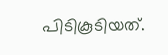പിടികൂടിയത്.